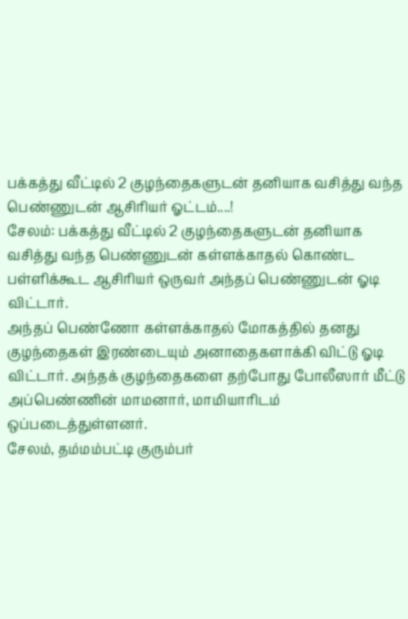பக்கத்து வீட்டில் 2 குழந்தைகளுடன் தனியாக வசித்து வந்த பெண்ணுடன் ஆசிரியர் ஓட்டம்....!
சேலம்: பக்கத்து வீட்டில் 2 குழந்தைகளுடன் தனியாக வசித்து வந்த பெண்ணுடன் கள்ளக்காதல் கொண்ட பள்ளிக்கூட ஆசிரியர் ஒருவர் அந்தப் பெண்ணுடன் ஓடி விட்டார்.
அந்தப் பெண்ணோ கள்ளக்காதல் மோகத்தில் தனது குழந்தைகள் இரண்டையும் அனாதைகளாக்கி விட்டு ஓடி விட்டார். அந்தக் குழந்தைகளை தற்போது போலீஸார் மீட்டு அப்பெண்ணின் மாமனார், மாமியாரிடம் ஒப்படைத்துள்ளனர்.
சேலம், தம்மம்பட்டி குரும்பர்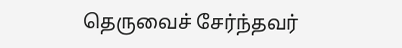தெருவைச் சேர்ந்தவர்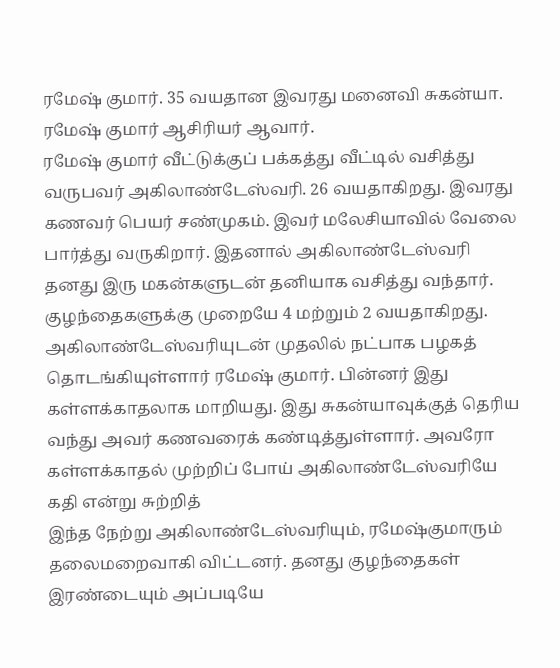ரமேஷ் குமார். 35 வயதான இவரது மனைவி சுகன்யா. ரமேஷ் குமார் ஆசிரியர் ஆவார்.
ரமேஷ் குமார் வீட்டுக்குப் பக்கத்து வீட்டில் வசித்து வருபவர் அகிலாண்டேஸ்வரி. 26 வயதாகிறது. இவரது கணவர் பெயர் சண்முகம். இவர் மலேசியாவில் வேலை பார்த்து வருகிறார். இதனால் அகிலாண்டேஸ்வரி தனது இரு மகன்களுடன் தனியாக வசித்து வந்தார். குழந்தைகளுக்கு முறையே 4 மற்றும் 2 வயதாகிறது.
அகிலாண்டேஸ்வரியுடன் முதலில் நட்பாக பழகத் தொடங்கியுள்ளார் ரமேஷ் குமார். பின்னர் இது கள்ளக்காதலாக மாறியது. இது சுகன்யாவுக்குத் தெரிய வந்து அவர் கணவரைக் கண்டித்துள்ளார். அவரோ கள்ளக்காதல் முற்றிப் போய் அகிலாண்டேஸ்வரியே கதி என்று சுற்றித்
இந்த நேற்று அகிலாண்டேஸ்வரியும், ரமேஷ்குமாரும் தலைமறைவாகி விட்டனர். தனது குழந்தைகள் இரண்டையும் அப்படியே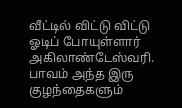வீட்டில் விட்டு விட்டு ஓடிப் போயுள்ளார் அகிலாண்டேஸ்வரி.
பாவம் அந்த இரு குழந்தைகளும்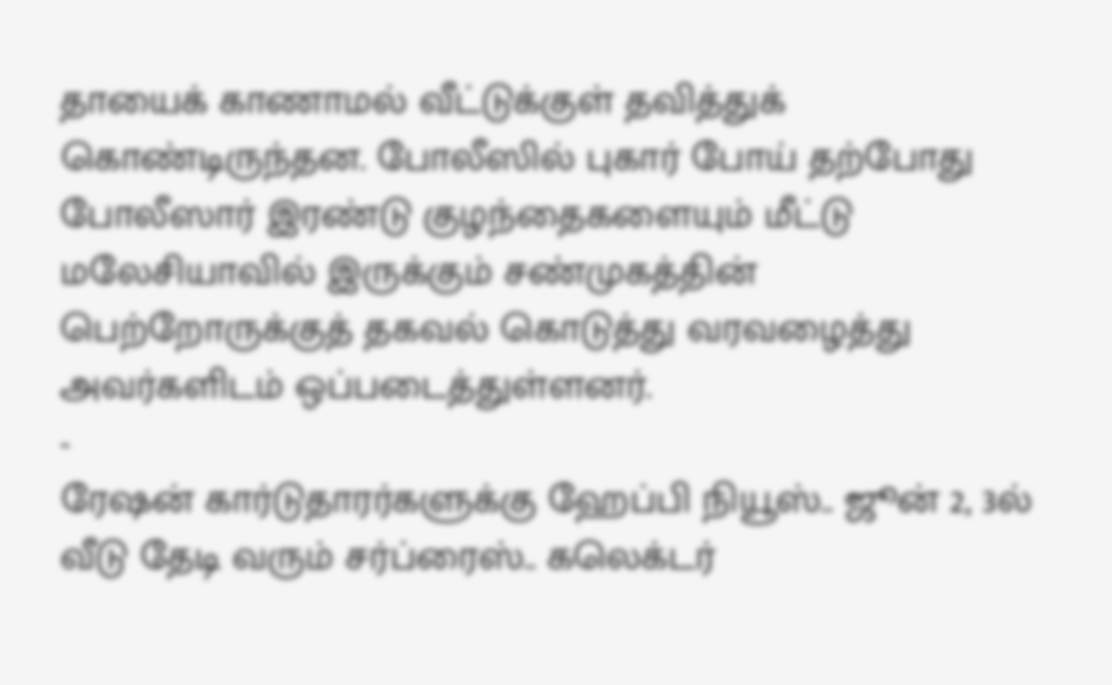தாயைக் காணாமல் வீட்டுக்குள் தவித்துக் கொண்டிருந்தன. போலீஸில் புகார் போய் தற்போது போலீஸார் இரண்டு குழந்தைகளையும் மீட்டு மலேசியாவில் இருக்கும் சண்முகத்தின் பெற்றோருக்குத் தகவல் கொடுத்து வரவழைத்து அவர்களிடம் ஒப்படைத்துள்ளனர்.
-
ரேஷன் கார்டுதாரர்களுக்கு ஹேப்பி நியூஸ்.. ஜூன் 2, 3ல் வீடு தேடி வரும் சர்ப்ரைஸ்.. கலெக்டர்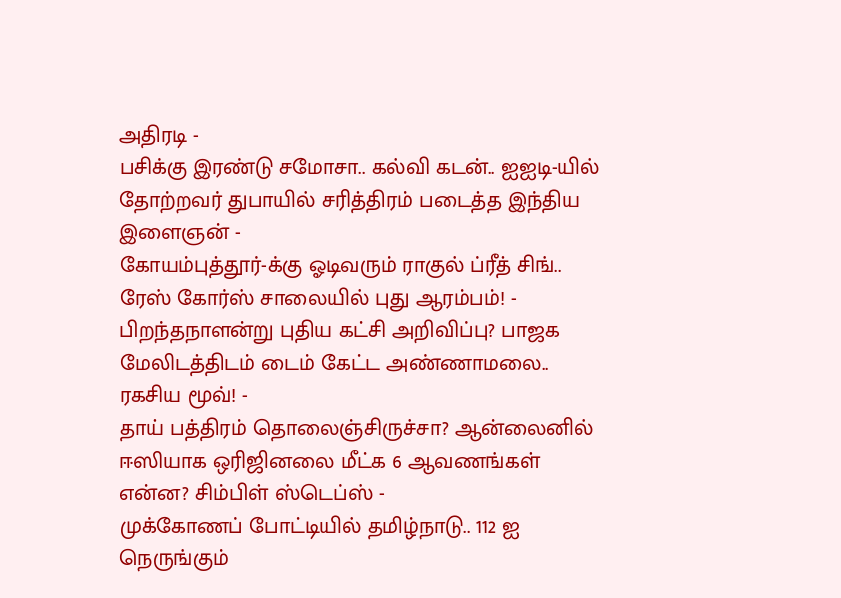அதிரடி -
பசிக்கு இரண்டு சமோசா.. கல்வி கடன்.. ஐஐடி-யில் தோற்றவர் துபாயில் சரித்திரம் படைத்த இந்திய இளைஞன் -
கோயம்புத்தூர்-க்கு ஓடிவரும் ராகுல் ப்ரீத் சிங்.. ரேஸ் கோர்ஸ் சாலையில் புது ஆரம்பம்! -
பிறந்தநாளன்று புதிய கட்சி அறிவிப்பு? பாஜக மேலிடத்திடம் டைம் கேட்ட அண்ணாமலை.. ரகசிய மூவ்! -
தாய் பத்திரம் தொலைஞ்சிருச்சா? ஆன்லைனில் ஈஸியாக ஒரிஜினலை மீட்க 6 ஆவணங்கள் என்ன? சிம்பிள் ஸ்டெப்ஸ் -
முக்கோணப் போட்டியில் தமிழ்நாடு.. 112 ஐ நெருங்கும்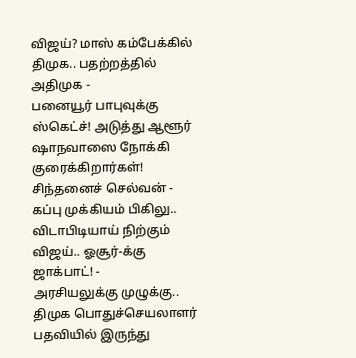விஜய்? மாஸ் கம்பேக்கில் திமுக.. பதற்றத்தில் அதிமுக -
பனையூர் பாபுவுக்கு ஸ்கெட்ச்! அடுத்து ஆளூர் ஷாநவாஸை நோக்கி குரைக்கிறார்கள்! சிந்தனைச் செல்வன் -
கப்பு முக்கியம் பிகிலு.. விடாபிடியாய் நிற்கும் விஜய்.. ஓசூர்-க்கு ஜாக்பாட்! -
அரசியலுக்கு முழுக்கு.. திமுக பொதுச்செயலாளர் பதவியில் இருந்து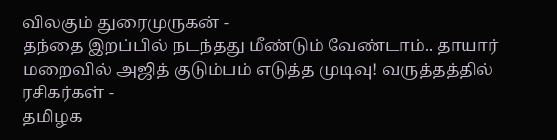விலகும் துரைமுருகன் -
தந்தை இறப்பில் நடந்தது மீண்டும் வேண்டாம்.. தாயார் மறைவில் அஜித் குடும்பம் எடுத்த முடிவு! வருத்தத்தில் ரசிகர்கள் -
தமிழக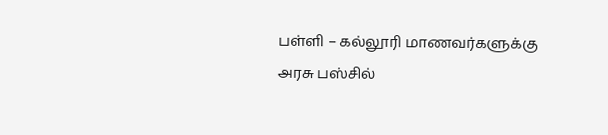பள்ளி – கல்லூரி மாணவர்களுக்கு அரசு பஸ்சில்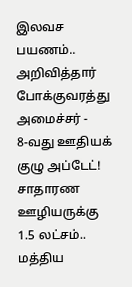இலவச பயணம்.. அறிவித்தார் போக்குவரத்து அமைச்சர் -
8-வது ஊதியக் குழு அப்டேட்! சாதாரண ஊழியருக்கு 1.5 லட்சம்.. மத்திய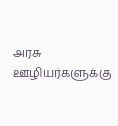அரசு ஊழியர்களுக்கு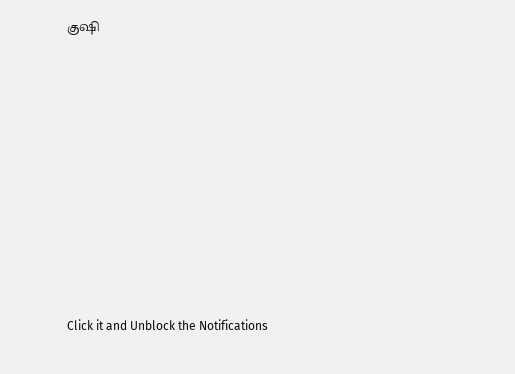குஷி












Click it and Unblock the Notifications